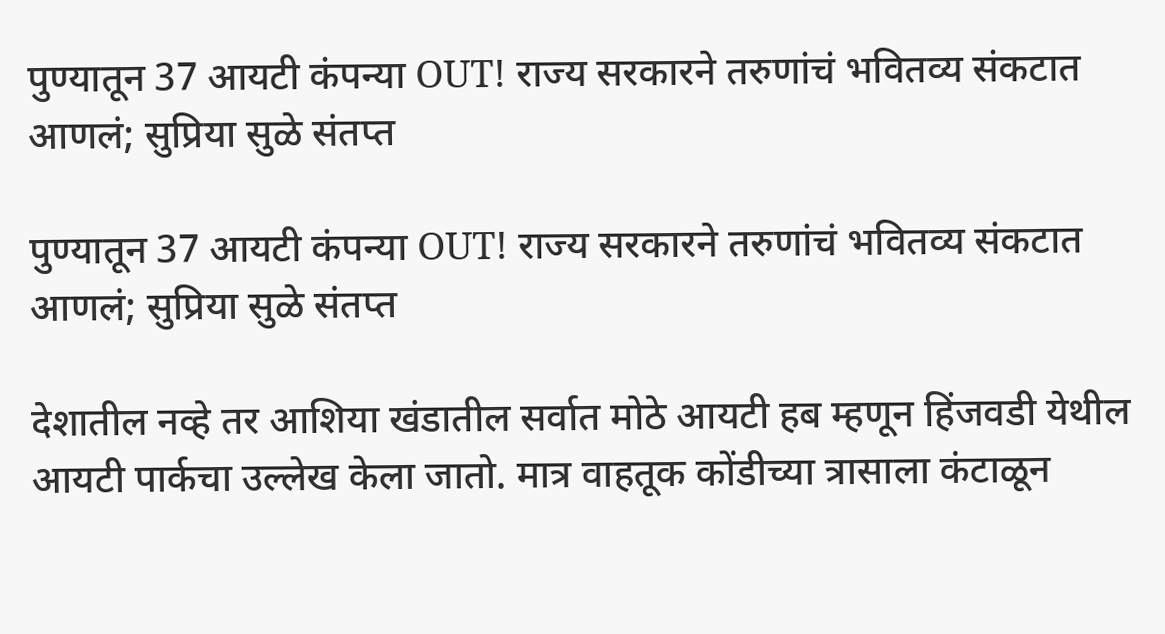पुण्यातून 37 आयटी कंपन्या OUT! राज्य सरकारने तरुणांचं भवितव्य संकटात आणलं; सुप्रिया सुळे संतप्त

पुण्यातून 37 आयटी कंपन्या OUT! राज्य सरकारने तरुणांचं भवितव्य संकटात आणलं; सुप्रिया सुळे संतप्त

देशातील नव्हे तर आशिया खंडातील सर्वात मोठे आयटी हब म्हणून हिंजवडी येथील आयटी पार्कचा उल्लेख केला जातो. मात्र वाहतूक कोंडीच्या त्रासाला कंटाळून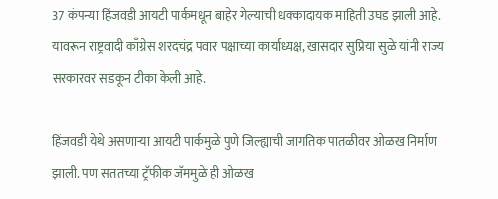37 कंपन्या हिंजवडी आयटी पार्कमधून बाहेर गेल्याची धक्कादायक माहिती उघड झाली आहे. यावरून राष्ट्रवादी काँग्रेस शरदचंद्र पवार पक्षाच्या कार्याध्यक्ष, खासदार सुप्रिया सुळे यांनी राज्य सरकारवर सडकून टीका केली आहे.

हिंजवडी येथे असणाऱ्या आयटी पार्कमुळे पुणे जिल्ह्याची जागतिक पातळीवर ओळख निर्माण झाली. पण सततच्या ट्रॅफीक जॅममुळे ही ओळख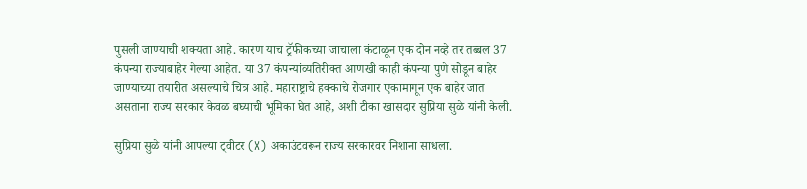पुसली जाण्याची शक्यता आहे. कारण याच ट्रॅफीकच्या जाचाला कंटाळून एक दोन नव्हे तर तब्बल 37 कंपन्या राज्याबाहेर गेल्या आहेत. या 37 कंपन्यांव्यतिरीक्त आणखी काही कंपन्या पुणे सोडून बाहेर जाण्याच्या तयारीत असल्याचे चित्र आहे. महाराष्ट्राचे हक्काचे रोजगार एकामागून एक बाहेर जात असताना राज्य सरकार केवळ बघ्याची भूमिका घेत आहे, अशी टीका खासदार सुप्रिया सुळे यांनी केली.

सुप्रिया सुळे यांनी आपल्या ट्वीटर (X) अकाउंटवरून राज्य सरकारवर निशाना साधला.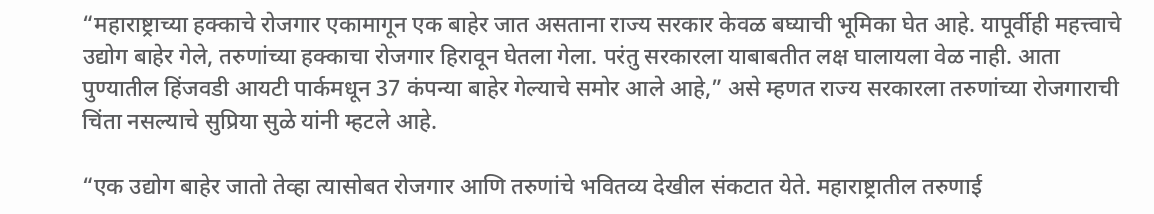“महाराष्ट्राच्या हक्काचे रोजगार एकामागून एक बाहेर जात असताना राज्य सरकार केवळ बघ्याची भूमिका घेत आहे. यापूर्वीही महत्त्वाचे उद्योग बाहेर गेले, तरुणांच्या हक्काचा रोजगार हिरावून घेतला गेला. परंतु सरकारला याबाबतीत लक्ष घालायला वेळ नाही. आता पुण्यातील हिंजवडी आयटी पार्कमधून 37 कंपन्या बाहेर गेल्याचे समोर आले आहे,” असे म्हणत राज्य सरकारला तरुणांच्या रोजगाराची चिंता नसल्याचे सुप्रिया सुळे यांनी म्हटले आहे.

“एक उद्योग बाहेर जातो तेव्हा त्यासोबत रोजगार आणि तरुणांचे भवितव्य देखील संकटात येते. महाराष्ट्रातील तरुणाई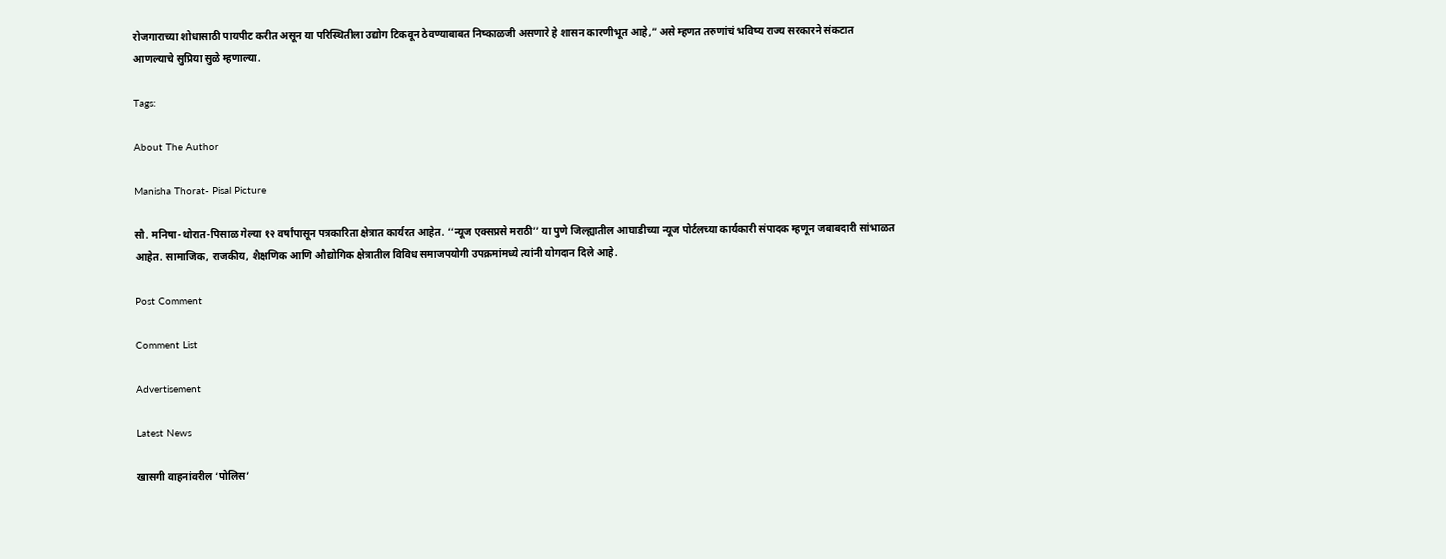रोजगाराच्या शोधासाठी पायपीट करीत असून या परिस्थितीला उद्योग टिकवून ठेवण्याबाबत निष्काळजी असणारे हे शासन कारणीभूत आहे,” असे म्हणत तरुणांचं भविष्य राज्य सरकारने संकटात आणल्याचे सुप्रिया सुळे म्हणाल्या.

Tags:

About The Author

Manisha Thorat- Pisal Picture

सौ. मनिषा-थोरात-पिसाळ गेल्या १२ वर्षांपासून पत्रकारिता क्षेत्रात कार्यरत आहेत. ‘‘न्यूज एक्सप्रसे मराठी’’ या पुणे जिल्ह्यातील आघाडीच्या न्यूज पोर्टलच्या कार्यकारी संपादक म्हणून जबाबदारी सांभाळत आहेत. सामाजिक, राजकीय, शैक्षणिक आणि औद्योगिक क्षेत्रातील विविध समाजपयोगी उपक्रमांमध्ये त्यांनी योगदान दिले आहे.

Post Comment

Comment List

Advertisement

Latest News

खासगी वाहनांवरील ‘पोलिस’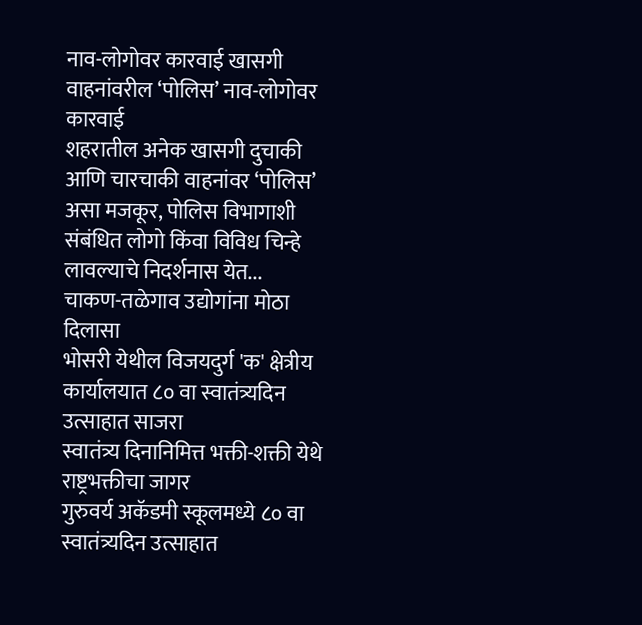नाव-लोगोवर कारवाई खासगी वाहनांवरील ‘पोलिस’ नाव-लोगोवर कारवाई
शहरातील अनेक खासगी दुचाकी आणि चारचाकी वाहनांवर ‘पोलिस’ असा मजकूर, पोलिस विभागाशी संबंधित लोगो किंवा विविध चिन्हे लावल्याचे निदर्शनास येत...
चाकण-तळेगाव उद्योगांना मोठा दिलासा
भोसरी येथील विजयदुर्ग 'क' क्षेत्रीय कार्यालयात ८० वा स्वातंत्र्यदिन उत्साहात साजरा
स्वातंत्र्य दिनानिमित्त भक्ती-शक्ती येथे राष्ट्रभक्तीचा जागर
गुरुवर्य अकॅडमी स्कूलमध्ये ८० वा स्वातंत्र्यदिन उत्साहात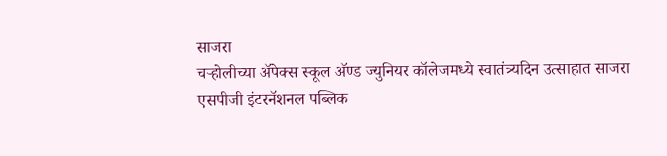साजरा
चऱ्होलीच्या अ‍ॅपेक्स स्कूल अ‍ॅण्ड ज्युनियर कॉलेजमध्ये स्वातंत्र्यदिन उत्साहात साजरा
एसपीजी इंटरनॅशनल पब्लिक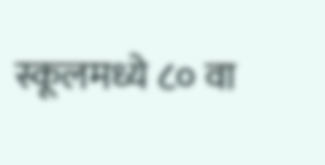स्कूलमध्ये ८० वा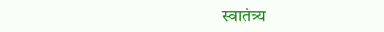स्वातंत्र्य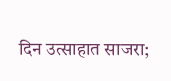दिन उत्साहात साजरा;